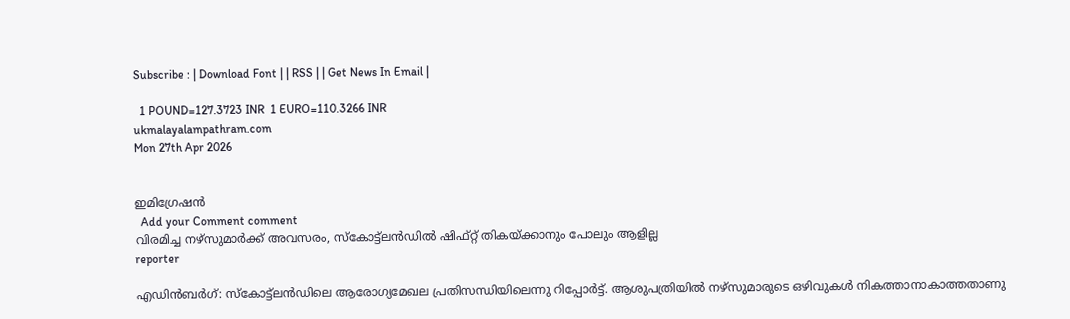Subscribe : | Download Font | | RSS | | Get News In Email |

  1 POUND=127.3723 INR  1 EURO=110.3266 INR
ukmalayalampathram.com
Mon 27th Apr 2026


ഇമിഗ്രേഷന്‍
  Add your Comment comment
വിരമിച്ച നഴ്‌സുമാര്‍ക്ക് അവസരം, സ്‌കോട്ട്‌ലന്‍ഡില്‍ ഷിഫ്റ്റ് തികയ്ക്കാനും പോലും ആളില്ല
reporter

എഡിന്‍ബര്‍ഗ്: സ്‌കോട്ട്‌ലന്‍ഡിലെ ആരോഗ്യമേഖല പ്രതിസന്ധിയിലെന്നു റിപ്പോര്‍ട്ട്. ആശുപത്രിയില്‍ നഴ്‌സുമാരുടെ ഒഴിവുകള്‍ നികത്താനാകാത്തതാണു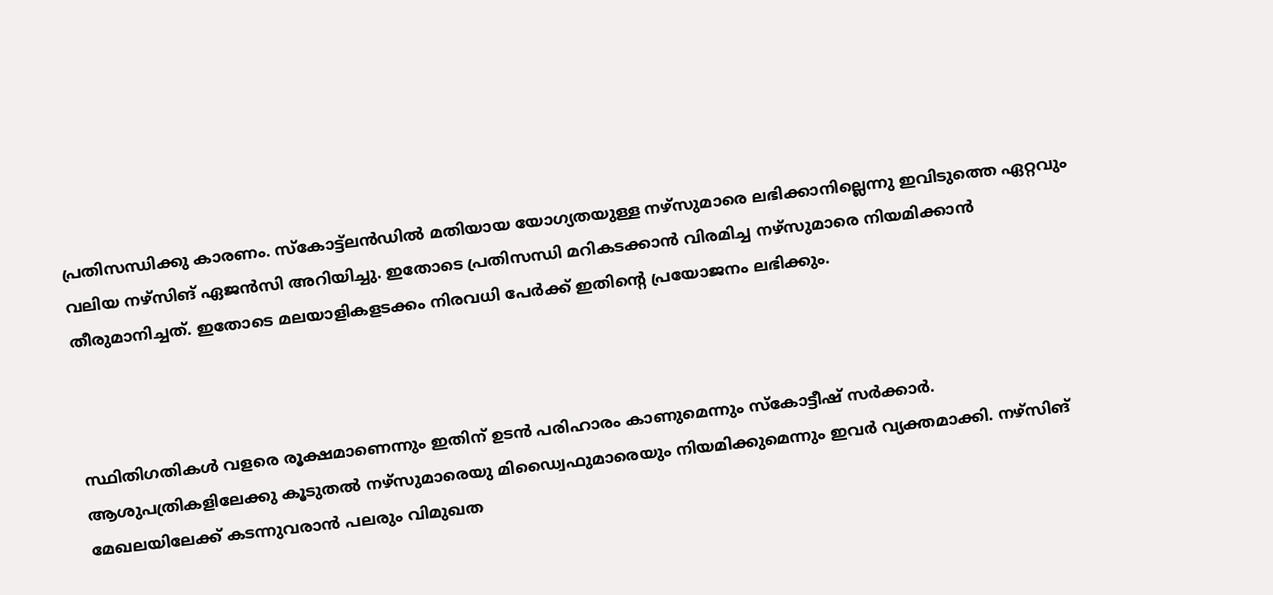പ്രതിസന്ധിക്കു കാരണം. സ്‌കോട്ട്‌ലന്‍ഡില്‍ മതിയായ യോഗ്യതയുള്ള നഴ്‌സുമാരെ ലഭിക്കാനില്ലെന്നു ഇവിടുത്തെ ഏറ്റവും വലിയ നഴ്‌സിങ് ഏജന്‍സി അറിയിച്ചു. ഇതോടെ പ്രതിസന്ധി മറികടക്കാന്‍ വിരമിച്ച നഴ്‌സുമാരെ നിയമിക്കാന്‍ തീരുമാനിച്ചത്. ഇതോടെ മലയാളികളടക്കം നിരവധി പേര്‍ക്ക് ഇതിന്റെ പ്രയോജനം ലഭിക്കും.



സ്ഥിതിഗതികള്‍ വളരെ രൂക്ഷമാണെന്നും ഇതിന് ഉടന്‍ പരിഹാരം കാണുമെന്നും സ്‌കോട്ടീഷ് സര്‍ക്കാര്‍. ആശുപത്രികളിലേക്കു കൂടുതല്‍ നഴ്‌സുമാരെയു മിഡ്വൈഫുമാരെയും നിയമിക്കുമെന്നും ഇവര്‍ വ്യക്തമാക്കി. നഴ്‌സിങ് മേഖലയിലേക്ക് കടന്നുവരാന്‍ പലരും വിമുഖത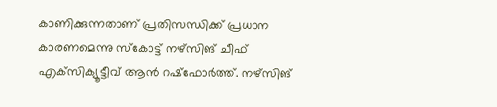കാണിക്കുന്നതാണ് പ്രതിസന്ധിക്ക് പ്രധാന കാരണമെന്നു സ്‌കോട്ട് നഴ്‌സിങ് ചീഫ് എക്‌സിക്യൂട്ടീവ് ആന്‍ റഷ്‌ഫോര്‍ത്ത്. നഴ്‌സിങ്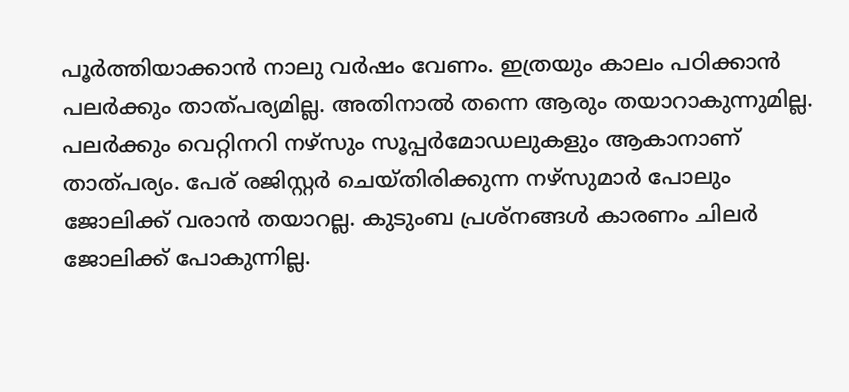പൂര്‍ത്തിയാക്കാന്‍ നാലു വര്‍ഷം വേണം. ഇത്രയും കാലം പഠിക്കാന്‍ പലര്‍ക്കും താത്പര്യമില്ല. അതിനാല്‍ തന്നെ ആരും തയാറാകുന്നുമില്ല. പലര്‍ക്കും വെറ്റിനറി നഴ്‌സും സൂപ്പര്‍മോഡലുകളും ആകാനാണ് താത്പര്യം. പേര് രജിസ്റ്റര്‍ ചെയ്തിരിക്കുന്ന നഴ്‌സുമാര്‍ പോലും ജോലിക്ക് വരാന്‍ തയാറല്ല. കുടുംബ പ്രശ്‌നങ്ങള്‍ കാരണം ചിലര്‍ ജോലിക്ക് പോകുന്നില്ല.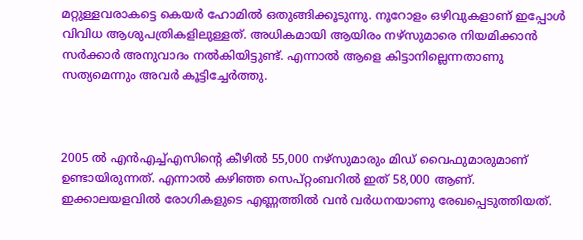മറ്റുള്ളവരാകട്ടെ കെയര്‍ ഹോമില്‍ ഒതുങ്ങിക്കൂടുന്നു. നൂറോളം ഒഴിവുകളാണ് ഇപ്പോള്‍ വിവിധ ആശുപത്രികളിലുള്ളത്. അധികമായി ആയിരം നഴ്‌സുമാരെ നിയമിക്കാന്‍ സര്‍ക്കാര്‍ അനുവാദം നല്‍കിയിട്ടുണ്ട്. എന്നാല്‍ ആളെ കിട്ടാനില്ലെന്നതാണു സത്യമെന്നും അവര്‍ കൂട്ടിച്ചേര്‍ത്തു.



2005 ല്‍ എന്‍എച്ച്എസിന്റെ കീഴില്‍ 55,000 നഴ്‌സുമാരും മിഡ് വൈഫുമാരുമാണ് ഉണ്ടായിരുന്നത്. എന്നാല്‍ കഴിഞ്ഞ സെപ്റ്റംബറില്‍ ഇത് 58,000 ആണ്. ഇക്കാലയളവില്‍ രോഗികളുടെ എണ്ണത്തില്‍ വന്‍ വര്‍ധനയാണു രേഖപ്പെടുത്തിയത്.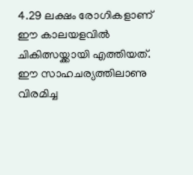4.29 ലക്ഷം രോഗികളാണ് ഈ കാലയളവില്‍ ചികിത്സയ്ക്കായി എത്തിയത്. ഈ സാഹചര്യത്തിലാണു വിരമിച്ച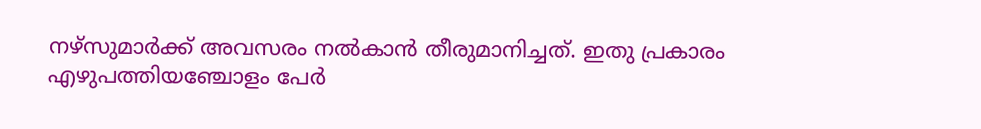നഴ്‌സുമാര്‍ക്ക് അവസരം നല്‍കാന്‍ തീരുമാനിച്ചത്. ഇതു പ്രകാരം എഴുപത്തിയഞ്ചോളം പേര്‍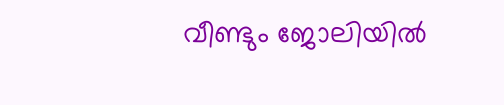വീണ്ടും ജോലിയില്‍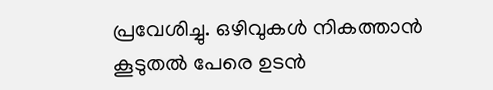പ്രവേശിച്ചു. ഒഴിവുകള്‍ നികത്താന്‍ കൂടുതല്‍ പേരെ ഉടന്‍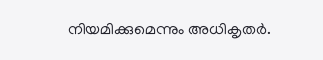നിയമിക്കുമെന്നും അധികൃതര്‍.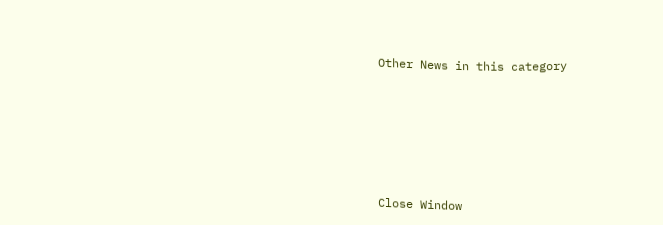Other News in this category








Close Window